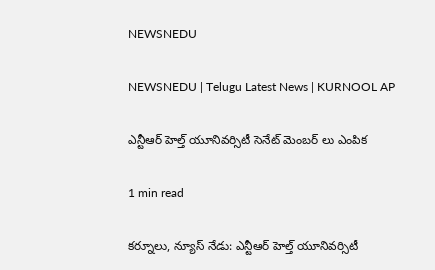NEWSNEDU

NEWSNEDU | Telugu Latest News | KURNOOL AP

ఎన్టీఆర్ హెల్త్ యూనివర్సిటీ సెనేట్ మెంబర్ లు ఎంపిక

1 min read

కర్నూలు, న్యూస్ నేడు: ఎన్టీఆర్ హెల్త్ యూనివర్సిటీ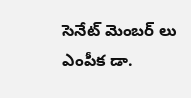సెనేట్ మెంబర్ లు ఎంపీక డా.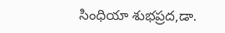సింధియా శుభప్రద,డా.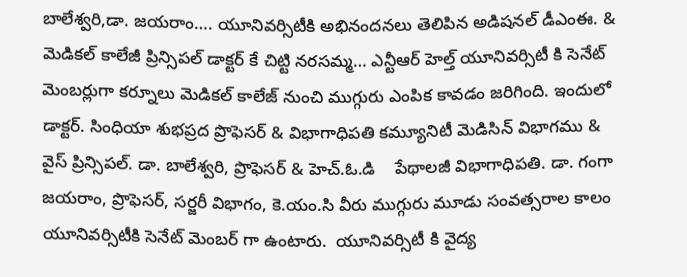బాలేశ్వరి,డా. జయరాం…. యూనివర్సిటీకి అభినందనలు తెలిపిన అడిషనల్ డీఎంఈ. & మెడికల్ కాలేజీ ప్రిన్సిపల్ డాక్టర్ కే చిట్టి నరసమ్మ… ఎన్టీఆర్ హెల్త్ యూనివర్సిటీ కి సెనేట్ మెంబర్లుగా కర్నూలు మెడికల్ కాలేజ్ నుంచి ముగ్గురు ఎంపిక కావడం జరిగింది. ఇందులో డాక్టర్. సింధియా శుభప్రద ప్రొఫెసర్ & విభాగాధిపతి కమ్యూనిటీ మెడిసిన్ విభాగము & వైస్ ప్రిన్సిపల్. డా. బాలేశ్వరి, ప్రొఫెసర్ & హెచ్.ఓ.డి    పేథాలజీ విభాగాధిపతి. డా. గంగా జయరాం, ప్రొఫెసర్, సర్జరీ విభాగం, కె.యం.సి వీరు ముగ్గురు మూడు సంవత్సరాల కాలం యూనివర్సిటీకి సెనేట్ మెంబర్ గా ఉంటారు.  యూనివర్సిటీ కి వైద్య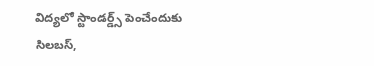విద్యలో స్టాండర్డ్స్ పెంచేందుకు   సిలబస్,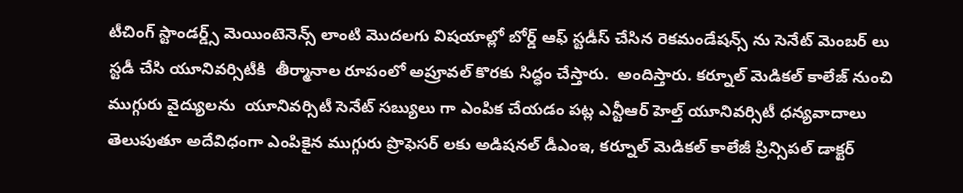టీచింగ్ స్టాండర్డ్స్ మెయింటెనెన్స్ లాంటి మొదలగు విషయాల్లో బోర్డ్ ఆఫ్ స్టడీస్ చేసిన రెకమండేషన్స్ ను సెనేట్ మెంబర్ లు స్టడీ చేసి యూనివర్సిటీకి  తీర్మానాల రూపంలో అప్రూవల్ కొరకు సిద్ధం చేస్తారు.  అందిస్తారు. కర్నూల్ మెడికల్ కాలేజ్ నుంచి ముగ్గురు వైద్యులను  యూనివర్సిటీ సెనేట్ సబ్యులు గా ఎంపిక చేయడం పట్ల ఎన్టీఆర్ హెల్త్ యూనివర్సిటీ ధన్యవాదాలు తెలుపుతూ అదేవిధంగా ఎంపికైన ముగ్గురు ప్రొఫెసర్ లకు అడిషనల్ డీఎంఇ, కర్నూల్ మెడికల్ కాలేజీ ప్రిన్సిపల్ డాక్టర్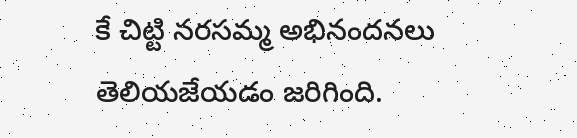కే చిట్టి నరసమ్మ అభినందనలు తెలియజేయడం జరిగింది.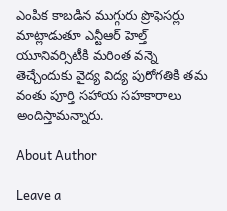ఎంపిక కాబడిన ముగ్గురు ప్రొఫెసర్లు మాట్లాడుతూ ఎన్టీఆర్ హెల్త్ యూనివర్సిటీకి మరింత వన్నె తెచ్చేందుకు వైద్య విద్య పురోగతికి తమ వంతు పూర్తి సహాయ సహకారాలు అందిస్తామన్నారు.

About Author

Leave a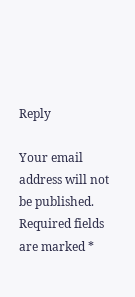Reply

Your email address will not be published. Required fields are marked *